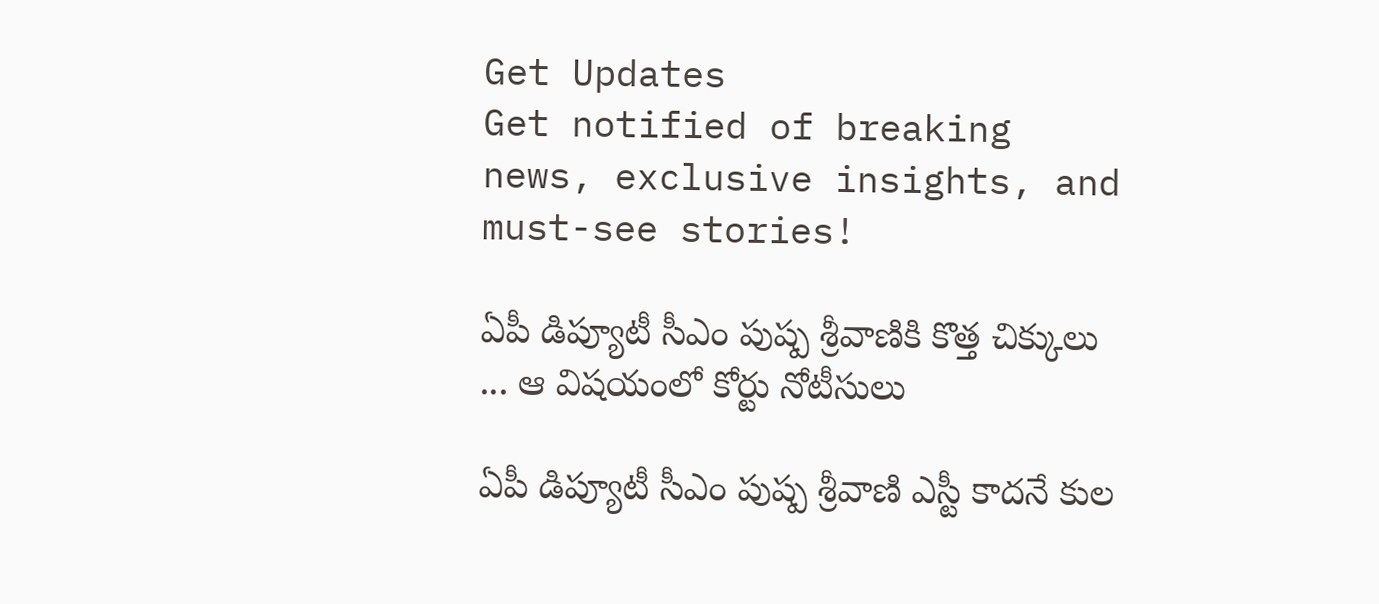Get Updates
Get notified of breaking news, exclusive insights, and must-see stories!

ఏపీ డిప్యూటీ సీఎం పుష్ప శ్రీవాణికి కొత్త చిక్కులు ... ఆ విషయంలో కోర్టు నోటీసులు

ఏపీ డిప్యూటీ సీఎం పుష్ప శ్రీవాణి ఎస్టీ కాదనే కుల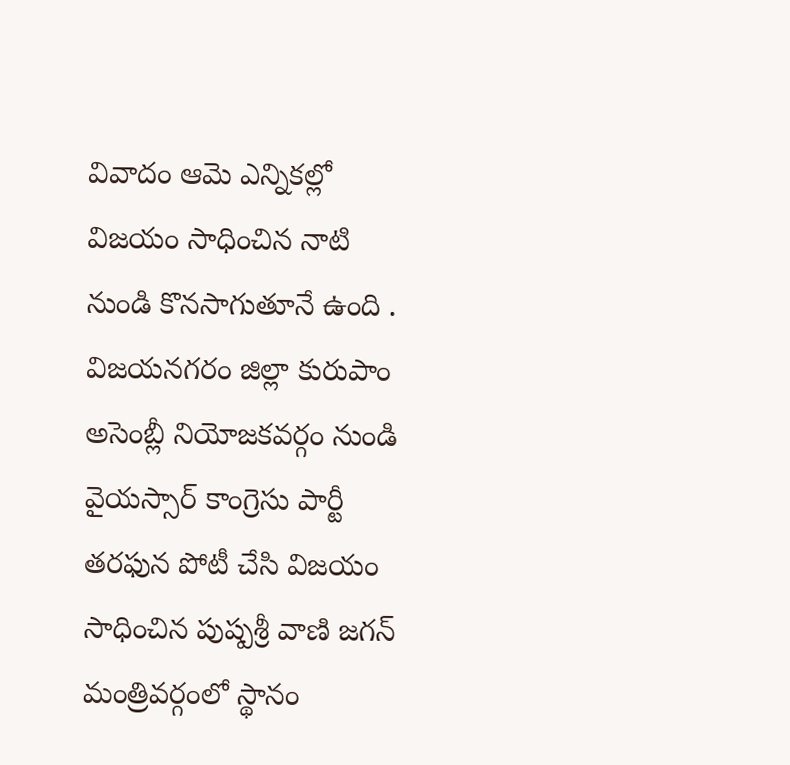వివాదం ఆమె ఎన్నికల్లో విజయం సాధించిన నాటి నుండి కొనసాగుతూనే ఉంది . విజయనగరం జిల్లా కురుపాం అసెంబ్లీ నియోజకవర్గం నుండి వైయస్సార్ కాంగ్రెసు పార్టీ తరఫున పోటీ చేసి విజయం సాధించిన పుష్పశ్రీ వాణి జగన్ మంత్రివర్గంలో స్థానం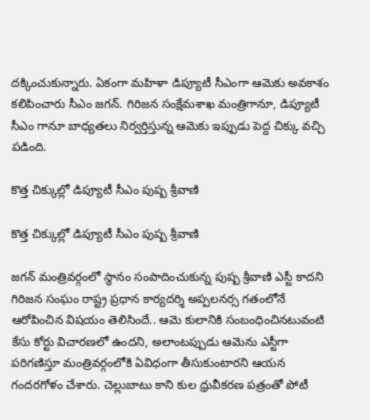దక్కించుకున్నారు. ఏకంగా మహిళా డిప్యూటీ సీఎంగా ఆమెకు అవకాశం కలిపించారు సీఎం జగన్. గిరిజన సంక్షేమశాఖ మంత్రిగానూ, డిప్యూటీ సీఎం గానూ బాధ్యతలు నిర్వర్తిస్తున్న ఆమెకు ఇప్పుడు పెద్ద చిక్కు వచ్చి పడింది.

కొత్త చిక్కుల్లో డిప్యూటీ సీఎం పుష్ప శ్రీవాణి

కొత్త చిక్కుల్లో డిప్యూటీ సీఎం పుష్ప శ్రీవాణి

జగన్ మంత్రివర్గంలో స్థానం సంపాదించుకున్న పుష్ప శ్రీవాణి ఎస్టీ కాదని గిరిజన సంఘం రాష్ట్ర ప్రధాన కార్యదర్శి అప్పలనర్స గతంలోనే ఆరోపించిన విషయం తెలిసిందే.. ఆమె కులానికి సంబంధించినటువంటి కేసు కోర్టు విచారణలో ఉందని, అలాంటప్పుడు ఆమెను ఎస్టీగా పరిగణిస్తూ మంత్రివర్గంలోకి ఏవిధంగా తీసుకుంటారని ఆయన గందరగోళం చేశారు. చెల్లుబాటు కాని కుల ధ్రువీకరణ పత్రంతో పోటీ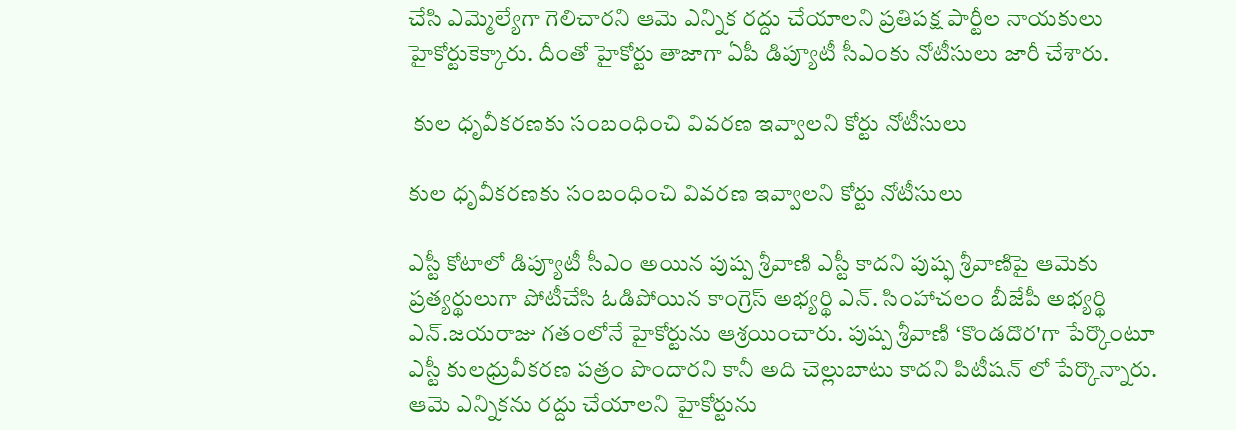చేసి ఎమ్మెల్యేగా గెలిచారని ఆమె ఎన్నిక రద్దు చేయాలని ప్రతిపక్ష పార్టీల నాయకులు హైకోర్టుకెక్కారు. దీంతో హైకోర్టు తాజాగా ఏపీ డిప్యూటీ సీఎంకు నోటీసులు జారీ చేశారు.

 కుల ధృవీకరణకు సంబంధించి వివరణ ఇవ్వాలని కోర్టు నోటీసులు

కుల ధృవీకరణకు సంబంధించి వివరణ ఇవ్వాలని కోర్టు నోటీసులు

ఎస్టీ కోటాలో డిప్యూటీ సీఎం అయిన పుష్ప శ్రీవాణి ఎస్టీ కాదని పుష్ఫ శ్రీవాణిపై ఆమెకు ప్రత్యర్థులుగా పోటీచేసి ఓడిపోయిన కాంగ్రెస్ అభ్యర్థి ఎన్. సింహాచలం బీజేపీ అభ్యర్థి ఎన్.జయరాజు గతంలోనే హైకోర్టును ఆశ్రయించారు. పుష్ప శ్రీవాణి ‘కొండదొర'గా పేర్కొంటూ ఎస్టీ కులధ్రువీకరణ పత్రం పొందారని కానీ అది చెల్లుబాటు కాదని పిటీషన్ లో పేర్కొన్నారు. ఆమె ఎన్నికను రద్దు చేయాలని హైకోర్టును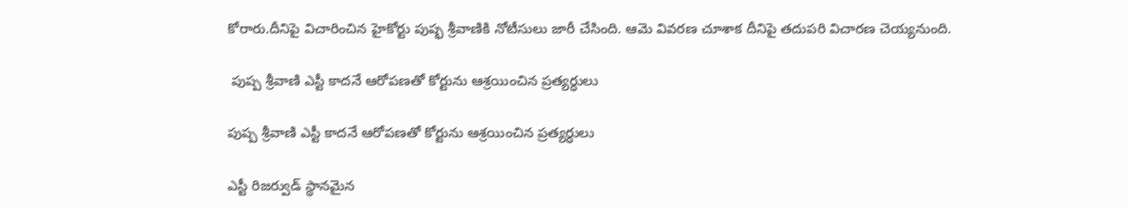కోరారు.దీనిపై విచారించిన హైకోర్టు పుష్ఫ శ్రీవాణికి నోటీసులు జారీ చేసింది. ఆమె వివరణ చూశాక దీనిపై తదుపరి విచారణ చెయ్యనుంది.

 పుష్ప శ్రీవాణి ఎస్టీ కాదనే ఆరోపణతో కోర్టును ఆశ్రయించిన ప్రత్యర్ధులు

పుష్ప శ్రీవాణి ఎస్టీ కాదనే ఆరోపణతో కోర్టును ఆశ్రయించిన ప్రత్యర్ధులు

ఎస్టీ రిజర్వుడ్ స్థానమైన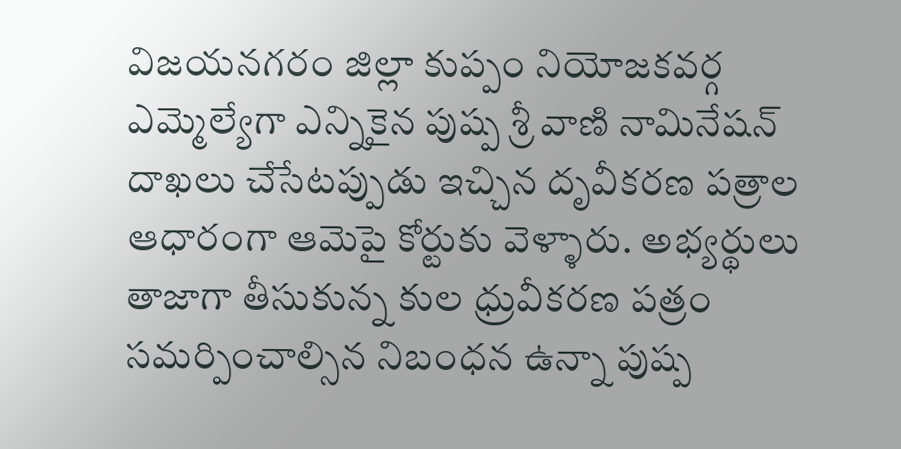విజయనగరం జిల్లా కుప్పం నియోజకవర్గ ఎమ్మెల్యేగా ఎన్నికైన పుష్ప శ్రీ వాణి నామినేషన్ దాఖలు చేసేటప్పుడు ఇచ్చిన దృవీకరణ పత్రాల ఆధారంగా ఆమెపై కోర్టుకు వెళ్ళారు. అభ్యర్థులు తాజాగా తీసుకున్న కుల ధ్రువీకరణ పత్రం సమర్పించాల్సిన నిబంధన ఉన్నా పుష్ప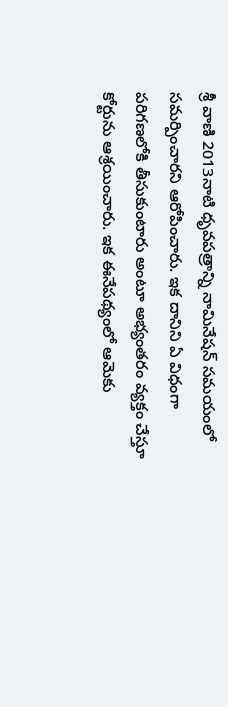శ్రీ వాణి 2013నాటి ధృవపత్రాన్ని నామినేషన్ సమయంలో సమర్పించారని ఆరోపించారు. ఇక దానిని ఏ విధంగా పరిగణలోకి తీసుకుంటారు అంటూ అభ్యంతరం వ్యక్తం చేస్తూ కోర్టును ఆశ్రయించారు. ఇక ఈనేపథ్యంలో ఆమెకు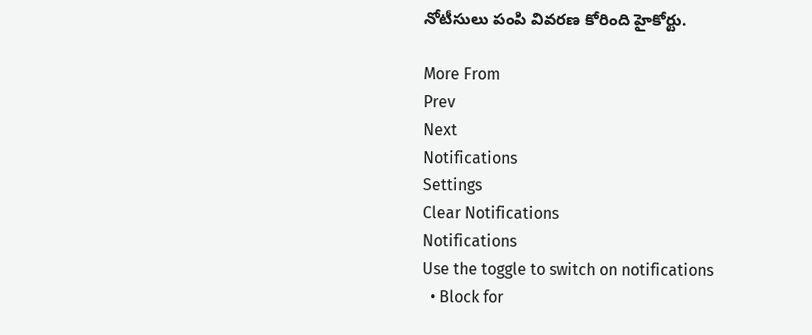నోటీసులు పంపి వివరణ కోరింది హైకోర్టు.

More From
Prev
Next
Notifications
Settings
Clear Notifications
Notifications
Use the toggle to switch on notifications
  • Block for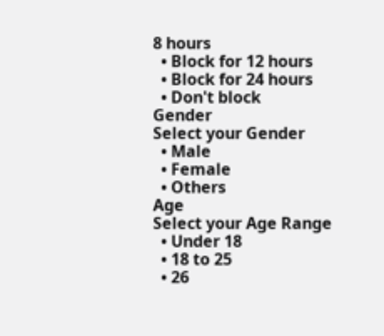8 hours
  • Block for 12 hours
  • Block for 24 hours
  • Don't block
Gender
Select your Gender
  • Male
  • Female
  • Others
Age
Select your Age Range
  • Under 18
  • 18 to 25
  • 26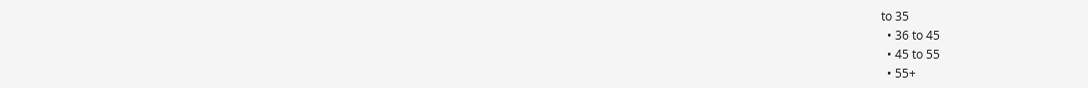to 35
  • 36 to 45
  • 45 to 55
  • 55+